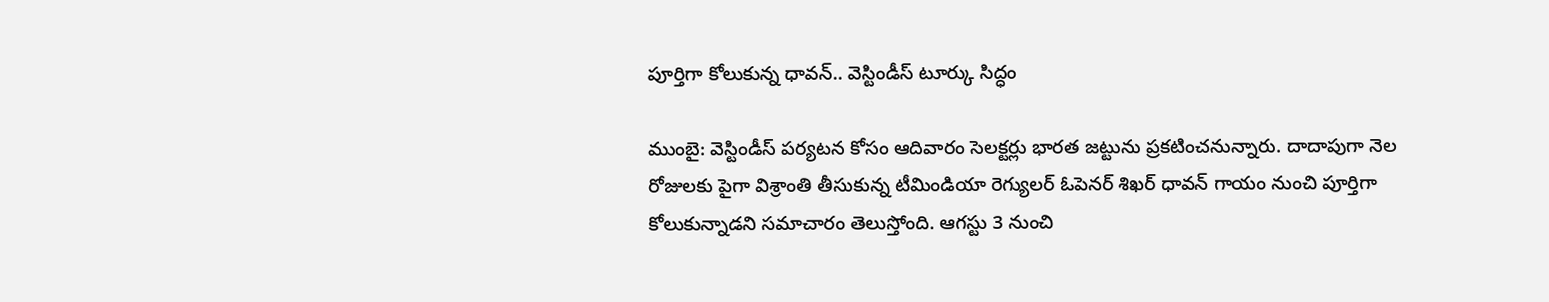పూర్తిగా కోలుకున్న ధావన్.. వెస్టిండీస్ టూర్కు సిద్ధం

ముంబై: వెస్టిండీస్ పర్యటన కోసం ఆదివారం సెలక్టర్లు భారత జట్టును ప్రకటించనున్నారు. దాదాపుగా నెల రోజులకు పైగా విశ్రాంతి తీసుకున్న టీమిండియా రెగ్యులర్ ఓపెనర్ శిఖర్ ధావన్ గాయం నుంచి పూర్తిగా కోలుకున్నాడని సమాచారం తెలుస్తోంది. ఆగస్టు 3 నుంచి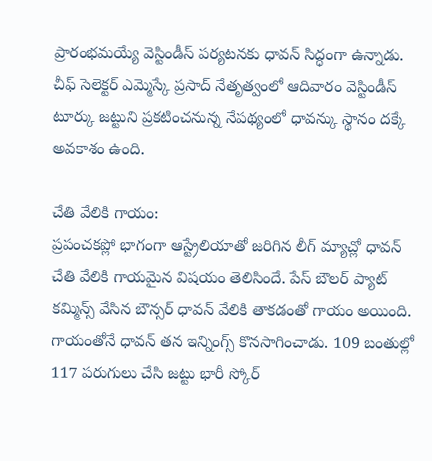ప్రారంభమయ్యే వెస్టిండీస్ పర్యటనకు ధావన్ సిద్ధంగా ఉన్నాడు. చీఫ్ సెలెక్టర్ ఎమ్మెస్కే ప్రసాద్ నేతృత్వంలో ఆదివారం వెస్టిండీస్ టూర్కు జట్టుని ప్రకటించనున్న నేపథ్యంలో ధావన్కు స్థానం దక్కే అవకాశం ఉంది.

చేతి వేలికి గాయం:
ప్రపంచకప్లో భాగంగా ఆస్ట్రేలియాతో జరిగిన లీగ్ మ్యాచ్లో ధావన్ చేతి వేలికి గాయమైన విషయం తెలిసిందే. పేస్ బౌలర్ ప్యాట్ కమ్మిన్స్ వేసిన బౌన్సర్ ధావన్ వేలికి తాకడంతో గాయం అయింది. గాయంతోనే ధావన్ తన ఇన్నింగ్స్ కొనసాగించాడు. 109 బంతుల్లో 117 పరుగులు చేసి జట్టు భారీ స్కోర్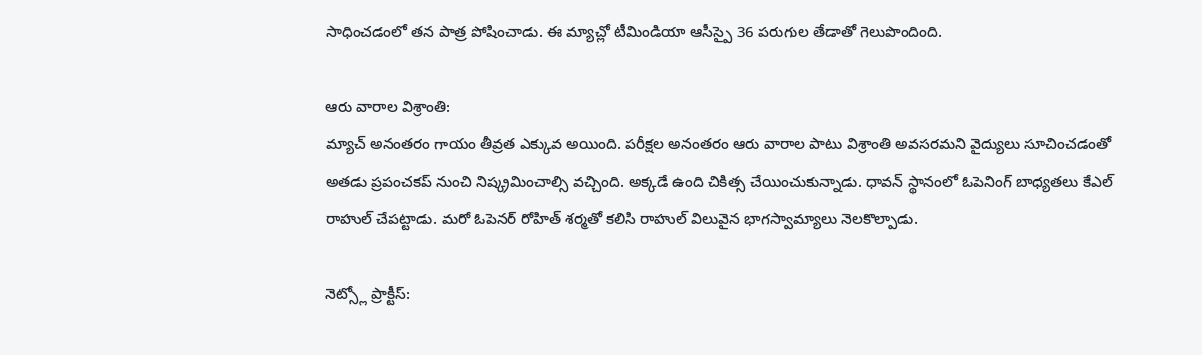సాధించడంలో తన పాత్ర పోషించాడు. ఈ మ్యాచ్లో టీమిండియా ఆసీస్పై 36 పరుగుల తేడాతో గెలుపొందింది.

ఆరు వారాల విశ్రాంతి:
మ్యాచ్ అనంతరం గాయం తీవ్రత ఎక్కువ అయింది. పరీక్షల అనంతరం ఆరు వారాల పాటు విశ్రాంతి అవసరమని వైద్యులు సూచించడంతో అతడు ప్రపంచకప్ నుంచి నిష్క్రమించాల్సి వచ్చింది. అక్కడే ఉంది చికిత్స చేయించుకున్నాడు. ధావన్ స్థానంలో ఓపెనింగ్ బాధ్యతలు కేఎల్ రాహుల్ చేపట్టాడు. మరో ఓపెనర్ రోహిత్ శర్మతో కలిసి రాహుల్ విలువైన భాగస్వామ్యాలు నెలకొల్పాడు.

నెట్స్లో ప్రాక్టీస్: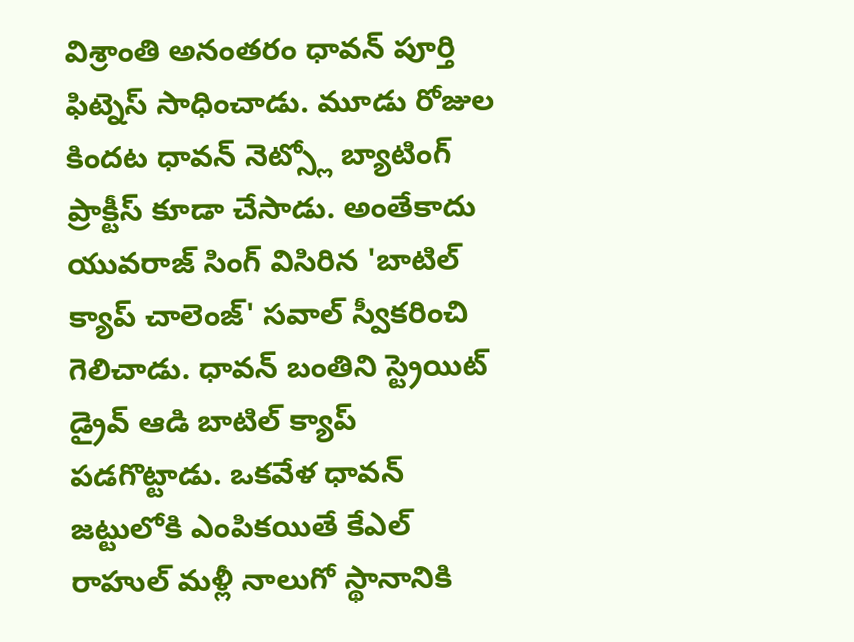విశ్రాంతి అనంతరం ధావన్ పూర్తి ఫిట్నెస్ సాధించాడు. మూడు రోజుల కిందట ధావన్ నెట్స్లో బ్యాటింగ్ ప్రాక్టీస్ కూడా చేసాడు. అంతేకాదు యువరాజ్ సింగ్ విసిరిన 'బాటిల్ క్యాప్ చాలెంజ్' సవాల్ స్వీకరించి గెలిచాడు. ధావన్ బంతిని స్ట్రెయిట్ డ్రైవ్ ఆడి బాటిల్ క్యాప్ పడగొట్టాడు. ఒకవేళ ధావన్ జట్టులోకి ఎంపికయితే కేఎల్ రాహుల్ మళ్లీ నాలుగో స్థానానికి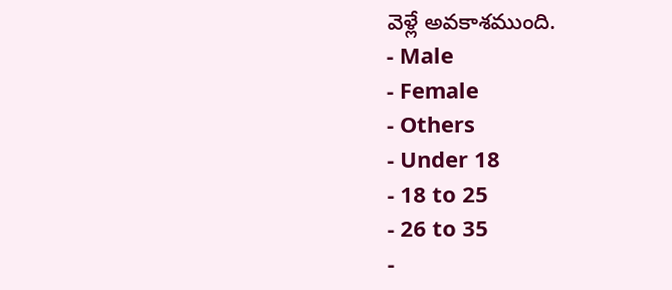వెళ్లే అవకాశముంది.
- Male
- Female
- Others
- Under 18
- 18 to 25
- 26 to 35
-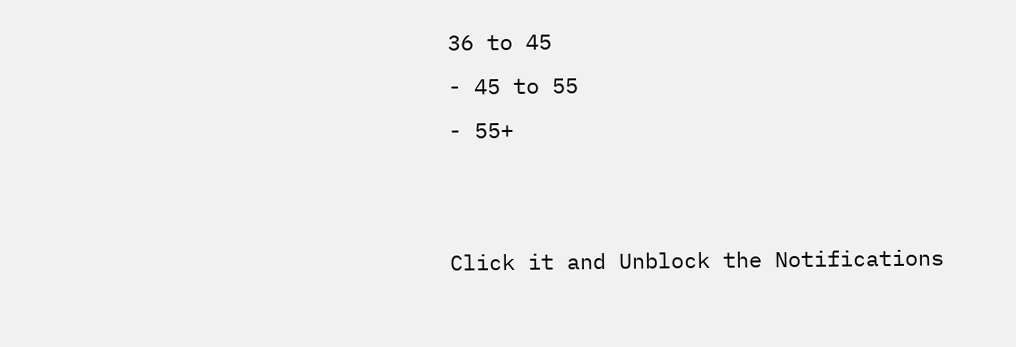36 to 45
- 45 to 55
- 55+


Click it and Unblock the Notifications